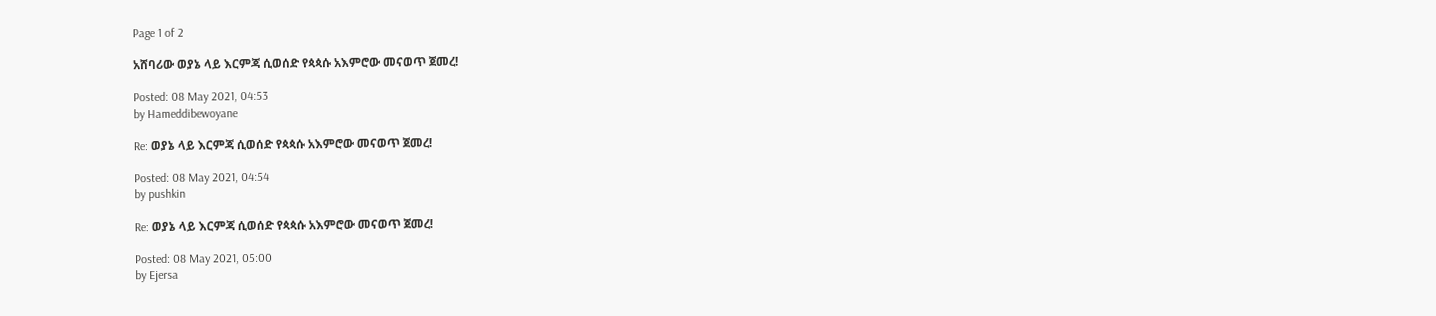Page 1 of 2

አሸባሪው ወያኔ ላይ እርምጃ ሲወሰድ የጳጳሱ አእምሮው መናወጥ ጀመረ!

Posted: 08 May 2021, 04:53
by Hameddibewoyane

Re: ወያኔ ላይ እርምጃ ሲወሰድ የጳጳሱ አእምሮው መናወጥ ጀመረ!

Posted: 08 May 2021, 04:54
by pushkin

Re: ወያኔ ላይ እርምጃ ሲወሰድ የጳጳሱ አእምሮው መናወጥ ጀመረ!

Posted: 08 May 2021, 05:00
by Ejersa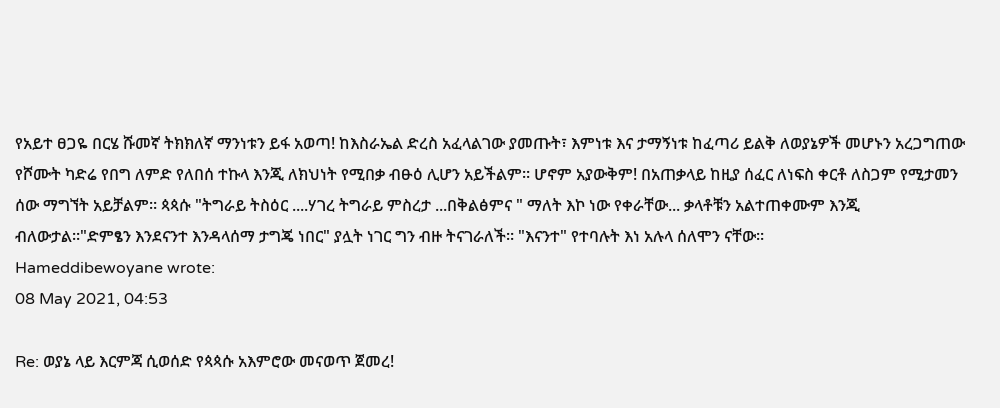የአይተ ፀጋዬ በርሄ ሹመኛ ትክክለኛ ማንነቱን ይፋ አወጣ! ከእስራኤል ድረስ አፈላልገው ያመጡት፣ እምነቱ እና ታማኝነቱ ከፈጣሪ ይልቅ ለወያኔዎች መሆኑን አረጋግጠው የሾሙት ካድሬ የበግ ለምድ የለበሰ ተኩላ እንጂ ለክህነት የሚበቃ ብፁዕ ሊሆን አይችልም። ሆኖም አያውቅም! በአጠቃላይ ከዚያ ሰፈር ለነፍስ ቀርቶ ለስጋም የሚታመን ሰው ማግኘት አይቻልም። ጳጳሱ "ትግራይ ትስዕር ....ሃገረ ትግራይ ምስረታ ...በቅልፅምና " ማለት እኮ ነው የቀራቸው... ቃላቶቹን አልተጠቀሙም እንጂ ብለውታል።"ድምፄን እንደናንተ እንዳላሰማ ታግጄ ነበር" ያሏት ነገር ግን ብዙ ትናገራለች። "እናንተ" የተባሉት እነ አሉላ ሰለሞን ናቸው።
Hameddibewoyane wrote:
08 May 2021, 04:53

Re: ወያኔ ላይ እርምጃ ሲወሰድ የጳጳሱ አእምሮው መናወጥ ጀመረ!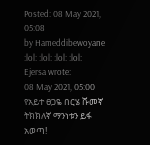Posted: 08 May 2021, 05:08
by Hameddibewoyane
:lol: :lol: :lol: :lol:
Ejersa wrote:
08 May 2021, 05:00
የአይተ ፀጋዬ በርሄ ሹመኛ ትክክለኛ ማንነቱን ይፋ አወጣ!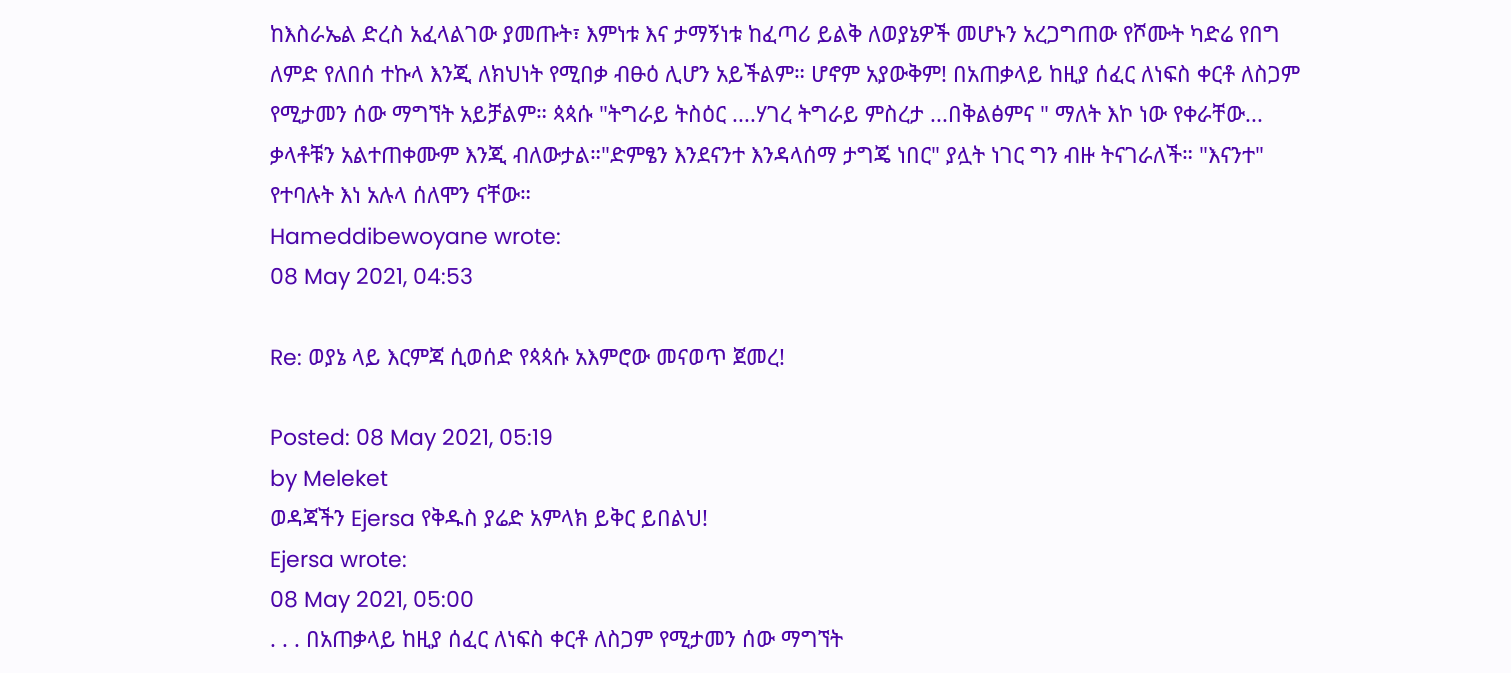ከእስራኤል ድረስ አፈላልገው ያመጡት፣ እምነቱ እና ታማኝነቱ ከፈጣሪ ይልቅ ለወያኔዎች መሆኑን አረጋግጠው የሾሙት ካድሬ የበግ ለምድ የለበሰ ተኩላ እንጂ ለክህነት የሚበቃ ብፁዕ ሊሆን አይችልም። ሆኖም አያውቅም! በአጠቃላይ ከዚያ ሰፈር ለነፍስ ቀርቶ ለስጋም የሚታመን ሰው ማግኘት አይቻልም። ጳጳሱ "ትግራይ ትስዕር ....ሃገረ ትግራይ ምስረታ ...በቅልፅምና " ማለት እኮ ነው የቀራቸው... ቃላቶቹን አልተጠቀሙም እንጂ ብለውታል።"ድምፄን እንደናንተ እንዳላሰማ ታግጄ ነበር" ያሏት ነገር ግን ብዙ ትናገራለች። "እናንተ" የተባሉት እነ አሉላ ሰለሞን ናቸው።
Hameddibewoyane wrote:
08 May 2021, 04:53

Re: ወያኔ ላይ እርምጃ ሲወሰድ የጳጳሱ አእምሮው መናወጥ ጀመረ!

Posted: 08 May 2021, 05:19
by Meleket
ወዳጃችን Ejersa የቅዱስ ያሬድ አምላክ ይቅር ይበልህ!
Ejersa wrote:
08 May 2021, 05:00
. . . በአጠቃላይ ከዚያ ሰፈር ለነፍስ ቀርቶ ለስጋም የሚታመን ሰው ማግኘት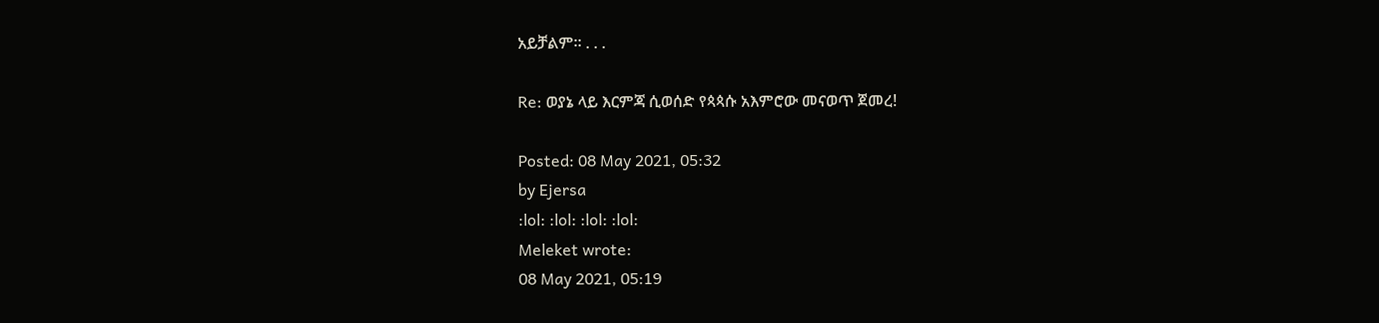አይቻልም። . . .

Re: ወያኔ ላይ እርምጃ ሲወሰድ የጳጳሱ አእምሮው መናወጥ ጀመረ!

Posted: 08 May 2021, 05:32
by Ejersa
:lol: :lol: :lol: :lol:
Meleket wrote:
08 May 2021, 05:19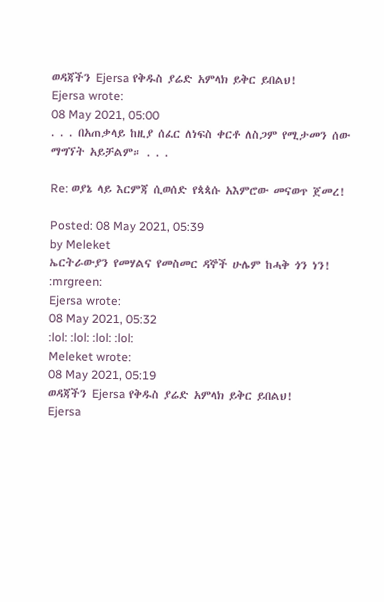ወዳጃችን Ejersa የቅዱስ ያሬድ አምላክ ይቅር ይበልህ!
Ejersa wrote:
08 May 2021, 05:00
. . . በአጠቃላይ ከዚያ ሰፈር ለነፍስ ቀርቶ ለስጋም የሚታመን ሰው ማግኘት አይቻልም። . . .

Re: ወያኔ ላይ እርምጃ ሲወሰድ የጳጳሱ አእምሮው መናወጥ ጀመረ!

Posted: 08 May 2021, 05:39
by Meleket
ኤርትራውያን የመሃልና የመስመር ዳኞች ሁሌም ከሓቅ ጎን ነን! :mrgreen:
Ejersa wrote:
08 May 2021, 05:32
:lol: :lol: :lol: :lol:
Meleket wrote:
08 May 2021, 05:19
ወዳጃችን Ejersa የቅዱስ ያሬድ አምላክ ይቅር ይበልህ!
Ejersa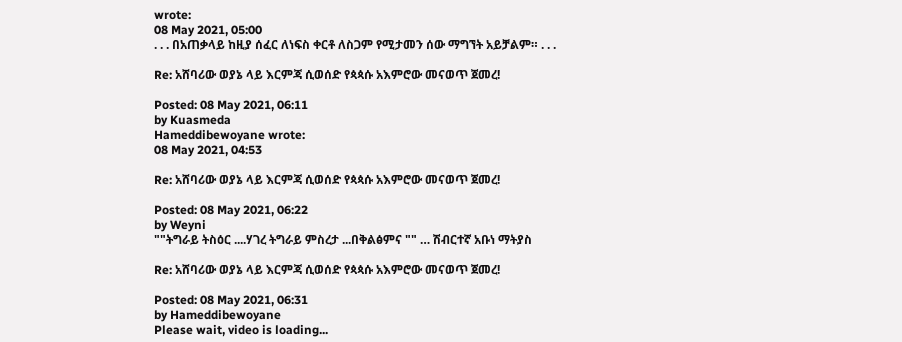wrote:
08 May 2021, 05:00
. . . በአጠቃላይ ከዚያ ሰፈር ለነፍስ ቀርቶ ለስጋም የሚታመን ሰው ማግኘት አይቻልም። . . .

Re: አሸባሪው ወያኔ ላይ እርምጃ ሲወሰድ የጳጳሱ አእምሮው መናወጥ ጀመረ!

Posted: 08 May 2021, 06:11
by Kuasmeda
Hameddibewoyane wrote:
08 May 2021, 04:53

Re: አሸባሪው ወያኔ ላይ እርምጃ ሲወሰድ የጳጳሱ አእምሮው መናወጥ ጀመረ!

Posted: 08 May 2021, 06:22
by Weyni
""ትግራይ ትስዕር ....ሃገረ ትግራይ ምስረታ ...በቅልፅምና "" … ሽብርተኛ አቡነ ማትያስ

Re: አሸባሪው ወያኔ ላይ እርምጃ ሲወሰድ የጳጳሱ አእምሮው መናወጥ ጀመረ!

Posted: 08 May 2021, 06:31
by Hameddibewoyane
Please wait, video is loading...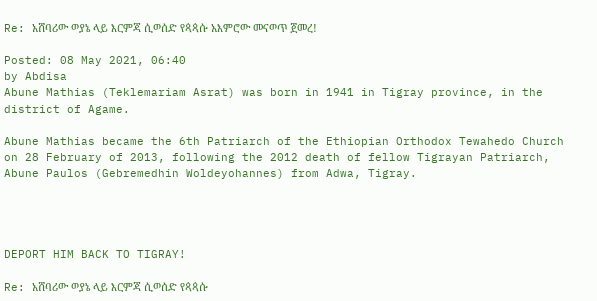Re: አሸባሪው ወያኔ ላይ እርምጃ ሲወሰድ የጳጳሱ አእምሮው መናወጥ ጀመረ!

Posted: 08 May 2021, 06:40
by Abdisa
Abune Mathias (Teklemariam Asrat) was born in 1941 in Tigray province, in the district of Agame.

Abune Mathias became the 6th Patriarch of the Ethiopian Orthodox Tewahedo Church on 28 February of 2013, following the 2012 death of fellow Tigrayan Patriarch, Abune Paulos (Gebremedhin Woldeyohannes) from Adwa, Tigray.




DEPORT HIM BACK TO TIGRAY!

Re: አሸባሪው ወያኔ ላይ እርምጃ ሲወሰድ የጳጳሱ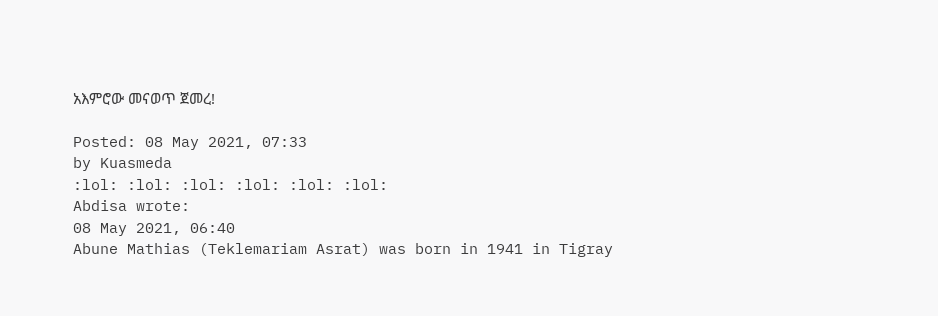አእምሮው መናወጥ ጀመረ!

Posted: 08 May 2021, 07:33
by Kuasmeda
:lol: :lol: :lol: :lol: :lol: :lol:
Abdisa wrote:
08 May 2021, 06:40
Abune Mathias (Teklemariam Asrat) was born in 1941 in Tigray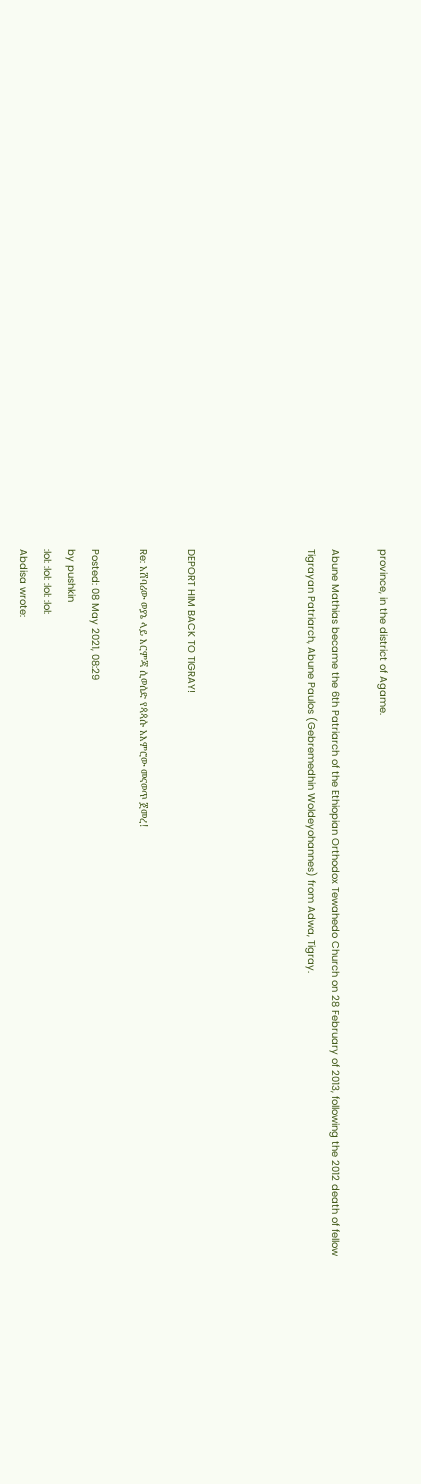province, in the district of Agame.

Abune Mathias became the 6th Patriarch of the Ethiopian Orthodox Tewahedo Church on 28 February of 2013, following the 2012 death of fellow Tigrayan Patriarch, Abune Paulos (Gebremedhin Woldeyohannes) from Adwa, Tigray.




DEPORT HIM BACK TO TIGRAY!

Re: አሸባሪው ወያኔ ላይ እርምጃ ሲወሰድ የጳጳሱ አእምሮው መናወጥ ጀመረ!

Posted: 08 May 2021, 08:29
by pushkin
:lol: :lol: :lol: :lol:
Abdisa wrote: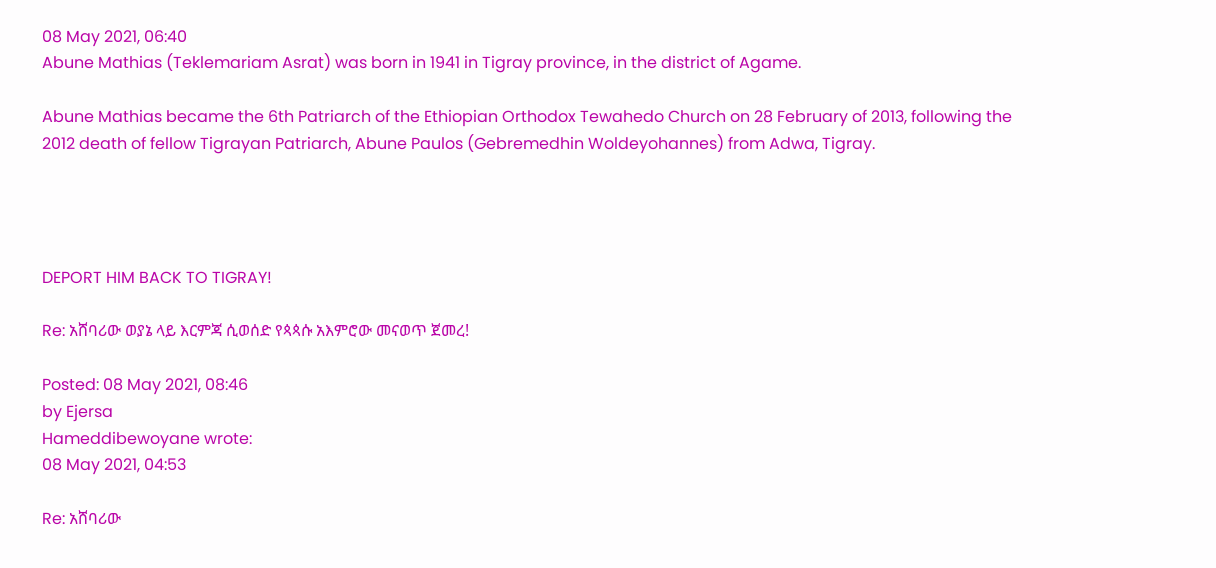08 May 2021, 06:40
Abune Mathias (Teklemariam Asrat) was born in 1941 in Tigray province, in the district of Agame.

Abune Mathias became the 6th Patriarch of the Ethiopian Orthodox Tewahedo Church on 28 February of 2013, following the 2012 death of fellow Tigrayan Patriarch, Abune Paulos (Gebremedhin Woldeyohannes) from Adwa, Tigray.




DEPORT HIM BACK TO TIGRAY!

Re: አሸባሪው ወያኔ ላይ እርምጃ ሲወሰድ የጳጳሱ አእምሮው መናወጥ ጀመረ!

Posted: 08 May 2021, 08:46
by Ejersa
Hameddibewoyane wrote:
08 May 2021, 04:53

Re: አሸባሪው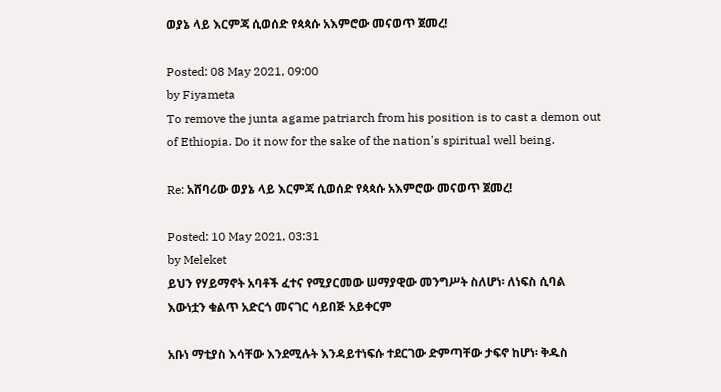ወያኔ ላይ እርምጃ ሲወሰድ የጳጳሱ አእምሮው መናወጥ ጀመረ!

Posted: 08 May 2021, 09:00
by Fiyameta
To remove the junta agame patriarch from his position is to cast a demon out of Ethiopia. Do it now for the sake of the nation's spiritual well being.

Re: አሸባሪው ወያኔ ላይ እርምጃ ሲወሰድ የጳጳሱ አእምሮው መናወጥ ጀመረ!

Posted: 10 May 2021, 03:31
by Meleket
ይህን የሃይማኖት አባቶች ፈተና የሚያርመው ሠማያዊው መንግሥት ስለሆነ፡ ለነፍስ ሲባል እውነቷን ቁልጥ አድርጎ መናገር ሳይበጅ አይቀርም

አቡነ ማቲያስ እሳቸው እንደሚሉት እንዳይተነፍሱ ተደርገው ድምጣቸው ታፍኖ ከሆነ፡ ቅዱስ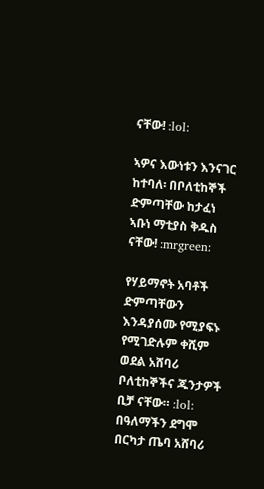ናቸው! :lol:

ኣዎና እውነቱን እንናገር ከተባለ፡ በቦለቲከኞች ድምጣቸው ከታፈነ ኣቡነ ማቲያስ ቅዱስ ናቸው! :mrgreen:

የሃይማኖት አባቶች ድምጣቸውን እንዳያሰሙ የሚያፍኑ የሚገድሉም ቀሺም ወደል አሸባሪ ቦለቲከኞችና ጁንታዎች ቢቻ ናቸው። :lol: በዓለማችን ደግሞ በርካታ ጤባ አሸባሪ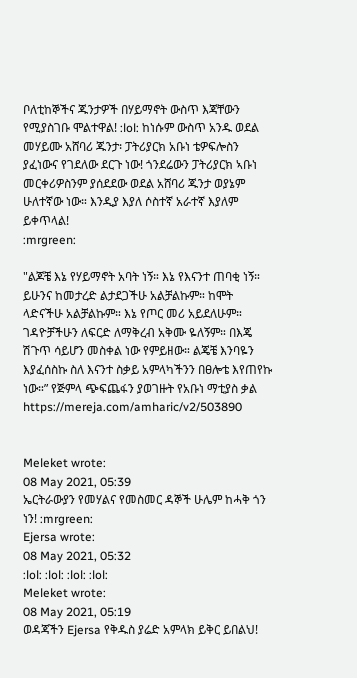ቦለቲከኞችና ጁንታዎች በሃይማኖት ውስጥ እጃቸውን የሚያስገቡ ሞልተዋል! :lol: ከነሱም ውስጥ አንዱ ወደል መሃይሙ አሸባሪ ጁንታ፡ ፓትሪያርክ አቡነ ቴዎፍሎስን ያፈነውና የገደለው ደርጉ ነው! ጎንደሬውን ፓትሪያርክ ኣቡነ መርቀሪዎስንም ያሰደደው ወደል አሸባሪ ጁንታ ወያኔም ሁለተኛው ነው። እንዲያ እያለ ሶስተኛ አራተኛ እያለም ይቀጥላል!
:mrgreen:

"ልጆቼ እኔ የሃይማኖት አባት ነኝ። እኔ የእናንተ ጠባቂ ነኝ። ይሁንና ከመታረድ ልታደጋችሁ አልቻልኩም። ከሞት ላድናችሁ አልቻልኩም። እኔ የጦር መሪ አይደለሁም። ገዳዮቻችሁን ለፍርድ ለማቅረብ አቅሙ ዬለኝም። በእጄ ሽጉጥ ሳይሆን መስቀል ነው የምይዘው። ልጄቼ እንባዬን እያፈሰስኩ ስለ እናንተ ስቃይ አምላካችንን በፀሎቴ እየጠየኩ ነው።” የጅምላ ጭፍጨፋን ያወገዙት የአቡነ ማቲያስ ቃል
https://mereja.com/amharic/v2/503890


Meleket wrote:
08 May 2021, 05:39
ኤርትራውያን የመሃልና የመስመር ዳኞች ሁሌም ከሓቅ ጎን ነን! :mrgreen:
Ejersa wrote:
08 May 2021, 05:32
:lol: :lol: :lol: :lol:
Meleket wrote:
08 May 2021, 05:19
ወዳጃችን Ejersa የቅዱስ ያሬድ አምላክ ይቅር ይበልህ!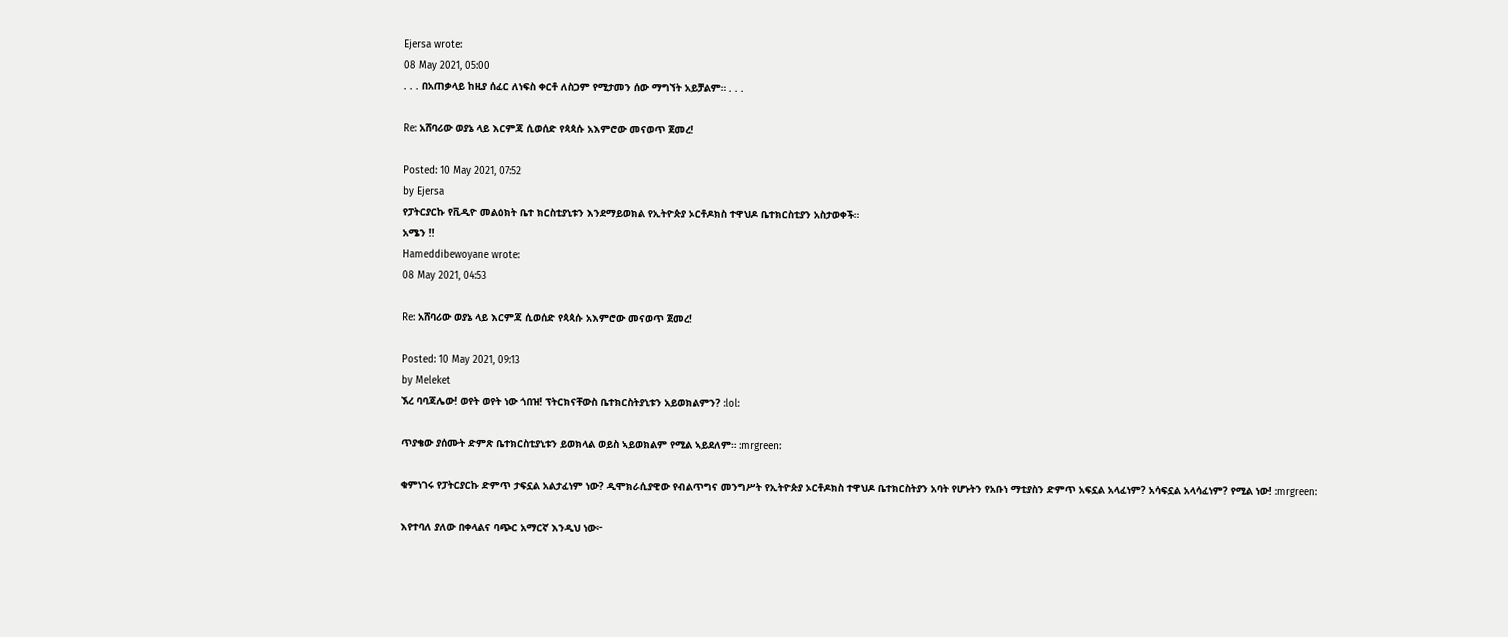Ejersa wrote:
08 May 2021, 05:00
. . . በአጠቃላይ ከዚያ ሰፈር ለነፍስ ቀርቶ ለስጋም የሚታመን ሰው ማግኘት አይቻልም። . . .

Re: አሸባሪው ወያኔ ላይ እርምጃ ሲወሰድ የጳጳሱ አእምሮው መናወጥ ጀመረ!

Posted: 10 May 2021, 07:52
by Ejersa
የፓትርያርኩ የቪዲዮ መልዕክት ቤተ ክርስቲያኒቱን እንደማይወክል የኢትዮጵያ ኦርቶዶክስ ተዋህዶ ቤተክርስቲያን አስታወቀች።
አሜን !!
Hameddibewoyane wrote:
08 May 2021, 04:53

Re: አሸባሪው ወያኔ ላይ እርምጃ ሲወሰድ የጳጳሱ አእምሮው መናወጥ ጀመረ!

Posted: 10 May 2021, 09:13
by Meleket
ኧረ ባባጃሌው! ወየት ወየት ነው ጎበዝ! ፕትርክናቸውስ ቤተክርስትያኒቱን አይወክልምን? :lol:

ጥያቄው ያሰሙት ድምጽ ቤተክርስቲያኒቱን ይወክላል ወይስ ኣይወክልም የሚል ኣይደለም። :mrgreen:

ቁምነገሩ የፓትርያርኩ ድምጥ ታፍኗል አልታፈነም ነው? ዲሞክራሲያዊው የብልጥግና መንግሥት የኢትዮጵያ ኦርቶዶክስ ተዋህዶ ቤተክርስትያን አባት የሆኑትን የአቡነ ማቲያስን ድምጥ አፍኗል አላፈነም? አሳፍኗል አላሳፈነም? የሚል ነው! :mrgreen:

እየተባለ ያለው በቀላልና ባጭር አማርኛ እንዲህ ነው፦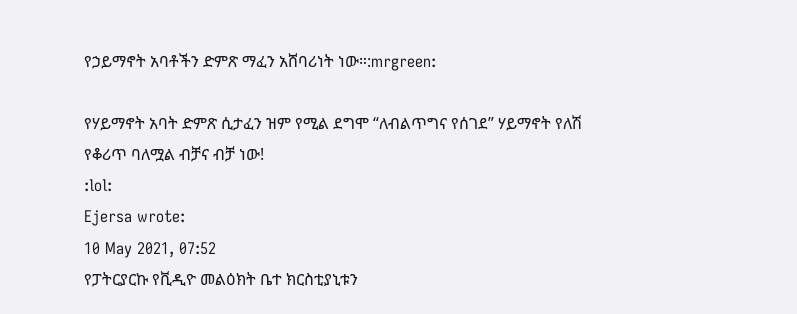የኃይማኖት አባቶችን ድምጽ ማፈን አሸባሪነት ነው።:mrgreen:

የሃይማኖት አባት ድምጽ ሲታፈን ዝም የሚል ደግሞ “ለብልጥግና የሰገደ” ሃይማኖት የለሽ የቆሪጥ ባለሟል ብቻና ብቻ ነው!
:lol:
Ejersa wrote:
10 May 2021, 07:52
የፓትርያርኩ የቪዲዮ መልዕክት ቤተ ክርስቲያኒቱን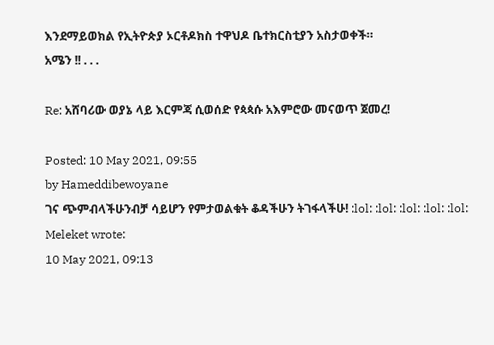እንደማይወክል የኢትዮጵያ ኦርቶዶክስ ተዋህዶ ቤተክርስቲያን አስታወቀች።
አሜን !! . . .

Re: አሸባሪው ወያኔ ላይ እርምጃ ሲወሰድ የጳጳሱ አእምሮው መናወጥ ጀመረ!

Posted: 10 May 2021, 09:55
by Hameddibewoyane
ገና ጭምብላችሁንብቻ ሳይሆን የምታወልቁት ቆዳችሁን ትገፋላችሁ! :lol: :lol: :lol: :lol: :lol:
Meleket wrote:
10 May 2021, 09:13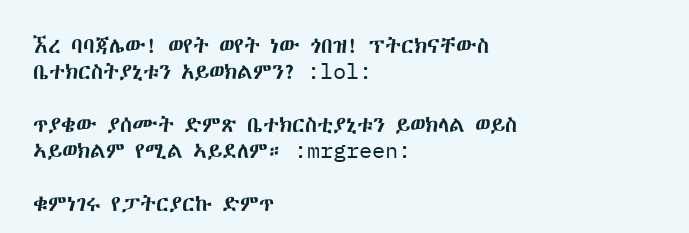ኧረ ባባጃሌው! ወየት ወየት ነው ጎበዝ! ፕትርክናቸውስ ቤተክርስትያኒቱን አይወክልምን? :lol:

ጥያቄው ያሰሙት ድምጽ ቤተክርስቲያኒቱን ይወክላል ወይስ ኣይወክልም የሚል ኣይደለም። :mrgreen:

ቁምነገሩ የፓትርያርኩ ድምጥ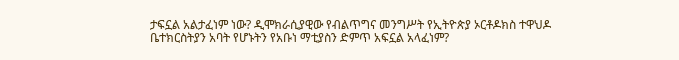ታፍኗል አልታፈነም ነው? ዲሞክራሲያዊው የብልጥግና መንግሥት የኢትዮጵያ ኦርቶዶክስ ተዋህዶ ቤተክርስትያን አባት የሆኑትን የአቡነ ማቲያስን ድምጥ አፍኗል አላፈነም?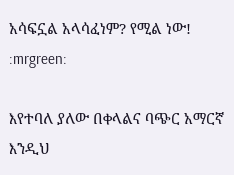አሳፍኗል አላሳፈነም? የሚል ነው! :mrgreen:

እየተባለ ያለው በቀላልና ባጭር አማርኛ እንዲህ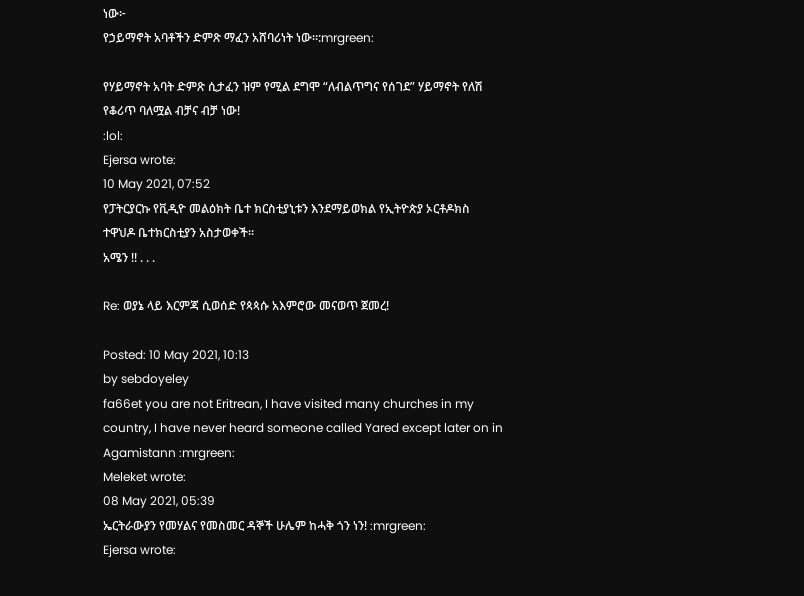ነው፦
የኃይማኖት አባቶችን ድምጽ ማፈን አሸባሪነት ነው።:mrgreen:

የሃይማኖት አባት ድምጽ ሲታፈን ዝም የሚል ደግሞ “ለብልጥግና የሰገደ” ሃይማኖት የለሽ የቆሪጥ ባለሟል ብቻና ብቻ ነው!
:lol:
Ejersa wrote:
10 May 2021, 07:52
የፓትርያርኩ የቪዲዮ መልዕክት ቤተ ክርስቲያኒቱን እንደማይወክል የኢትዮጵያ ኦርቶዶክስ ተዋህዶ ቤተክርስቲያን አስታወቀች።
አሜን !! . . .

Re: ወያኔ ላይ እርምጃ ሲወሰድ የጳጳሱ አእምሮው መናወጥ ጀመረ!

Posted: 10 May 2021, 10:13
by sebdoyeley
fa66et you are not Eritrean, I have visited many churches in my country, I have never heard someone called Yared except later on in Agamistann :mrgreen:
Meleket wrote:
08 May 2021, 05:39
ኤርትራውያን የመሃልና የመስመር ዳኞች ሁሌም ከሓቅ ጎን ነን! :mrgreen:
Ejersa wrote: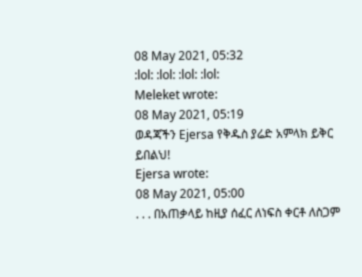08 May 2021, 05:32
:lol: :lol: :lol: :lol:
Meleket wrote:
08 May 2021, 05:19
ወዳጃችን Ejersa የቅዱስ ያሬድ አምላክ ይቅር ይበልህ!
Ejersa wrote:
08 May 2021, 05:00
. . . በአጠቃላይ ከዚያ ሰፈር ለነፍስ ቀርቶ ለስጋም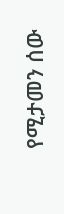የሚታመን ሰው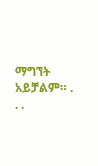ማግኘት አይቻልም። . . .